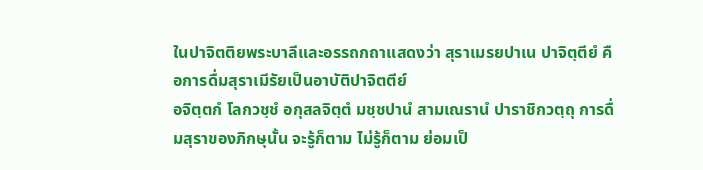ในปาจิตติยพระบาลีและอรรถกถาแสดงว่า สุราเมรยปาเน ปาจิตฺตียํ คือการดื่มสุราเมีรัยเป็นอาบัติปาจิตตีย์
อจิตฺตกํ โลกวชฺชํ อกุสลจิตฺตํ มชฺชปานํ สามเณรานํ ปาราชิกวตฺถุ การดื่มสุราของภิกษุนั้น จะรู้ก็ตาม ไม่รู้ก็ตาม ย่อมเป็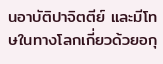นอาบัติปาจิตตีย์ และมีโทษในทางโลกเกี่ยวด้วยอกุ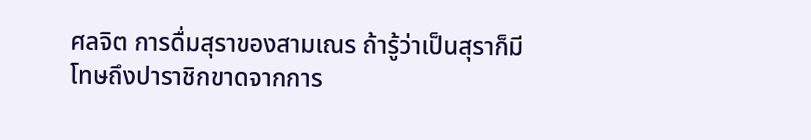ศลจิต การดื่มสุราของสามเณร ถ้ารู้ว่าเป็นสุราก็มีโทษถึงปาราชิกขาดจากการ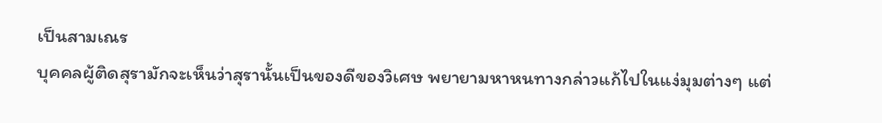เป็นสามเณร
บุคคลผู้ติดสุรามักจะเห็นว่าสุรานั้นเป็นของดีของวิเศษ พยายามหาหนทางกล่าวแก้ไปในแง่มุมต่างๆ แต่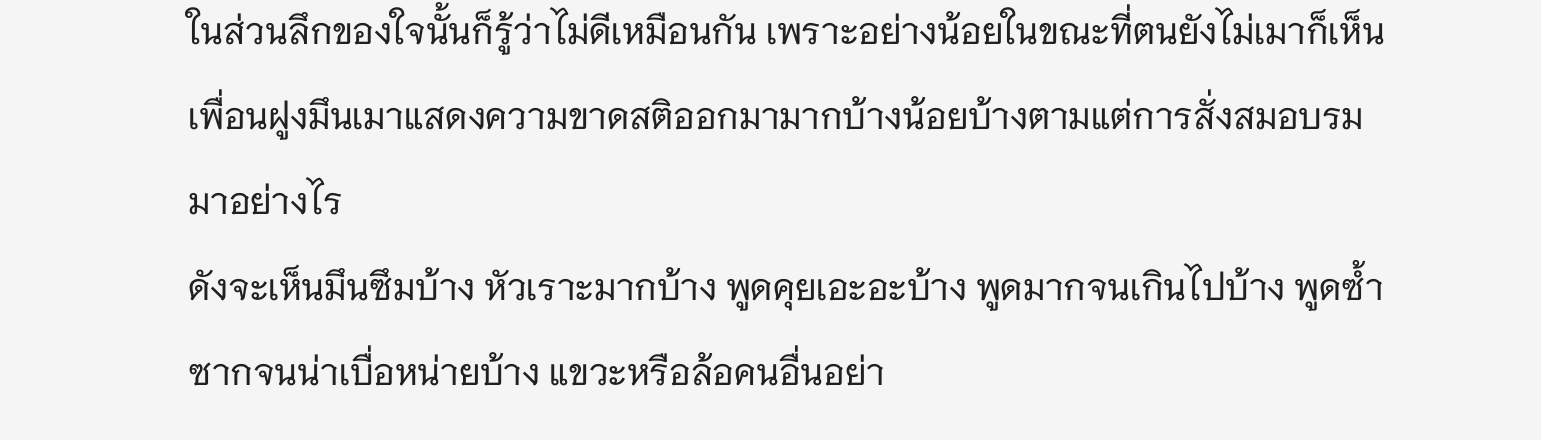ในส่วนลึกของใจนั้นก็รู้ว่าไม่ดีเหมือนกัน เพราะอย่างน้อยในขณะที่ตนยังไม่เมาก็เห็นเพื่อนฝูงมึนเมาแสดงความขาดสติออกมามากบ้างน้อยบ้างตามแต่การสั่งสมอบรมมาอย่างไร
ดังจะเห็นมึนซึมบ้าง หัวเราะมากบ้าง พูดคุยเอะอะบ้าง พูดมากจนเกินไปบ้าง พูดซ้ำซากจนน่าเบื่อหน่ายบ้าง แขวะหรือล้อคนอื่นอย่า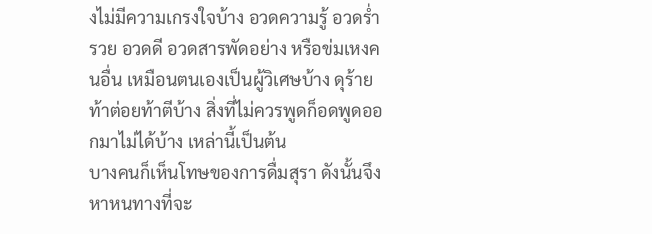งไม่มีความเกรงใจบ้าง อวดความรู้ อวดร่ำรวย อวดดี อวดสารพัดอย่าง หรือข่มเหงคนอื่น เหมือนตนเองเป็นผู้วิเศษบ้าง ดุร้าย ท้าต่อยท้าตีบ้าง สิ่งที่ไม่ควรพูดก็อดพูดออกมาไม่ได้บ้าง เหล่านี้เป็นต้น
บางคนก็เห็นโทษของการดื่มสุรา ดังนั้นจึงหาหนทางที่จะ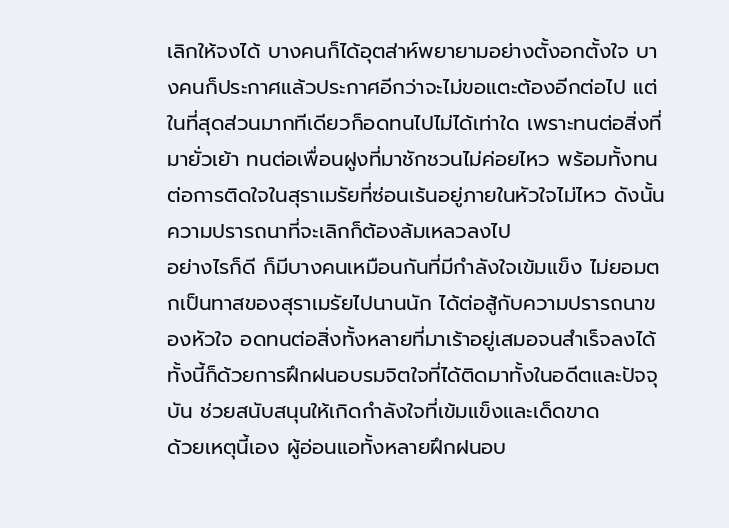เลิกให้จงได้ บางคนก็ได้อุตส่าห์พยายามอย่างตั้งอกตั้งใจ บางคนก็ประกาศแล้วประกาศอีกว่าจะไม่ขอแตะต้องอีกต่อไป แต่ในที่สุดส่วนมากทีเดียวก็อดทนไปไม่ได้เท่าใด เพราะทนต่อสิ่งที่มายั่วเย้า ทนต่อเพื่อนฝูงที่มาชักชวนไม่ค่อยไหว พร้อมทั้งทนต่อการติดใจในสุราเมรัยที่ซ่อนเร้นอยู่ภายในหัวใจไม่ไหว ดังนั้น ความปรารถนาที่จะเลิกก็ต้องล้มเหลวลงไป
อย่างไรก็ดี ก็มีบางคนเหมือนกันที่มีกำลังใจเข้มแข็ง ไม่ยอมตกเป็นทาสของสุราเมรัยไปนานนัก ได้ต่อสู้กับความปรารถนาของหัวใจ อดทนต่อสิ่งทั้งหลายที่มาเร้าอยู่เสมอจนสำเร็จลงได้ ทั้งนี้ก็ด้วยการฝึกฝนอบรมจิตใจที่ได้ติดมาทั้งในอดีตและปัจจุบัน ช่วยสนับสนุนให้เกิดกำลังใจที่เข้มแข็งและเด็ดขาด
ด้วยเหตุนี้เอง ผู้อ่อนแอทั้งหลายฝึกฝนอบ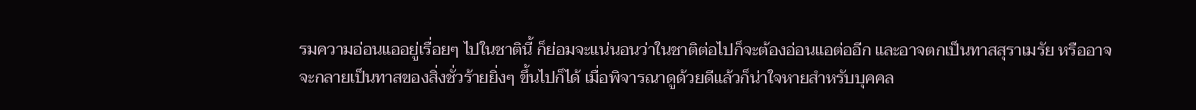รมความอ่อนแออยู่เรื่อยๆ ไปในชาตินี้ ก็ย่อมจะแน่นอนว่าในชาติต่อไปก็จะต้องอ่อนแอต่ออีก และอาจตกเป็นทาสสุราเมรัย หรืออาจจะกลายเป็นทาสของสิ่งชั่วร้ายยิ่งๆ ขึ้นไปก็ได้ เมื่อพิจารณาดูด้วยดีแล้วก็น่าใจหายสำหรับบุคคล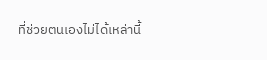ที่ช่วยตนเองไม่ได้เหล่านี้